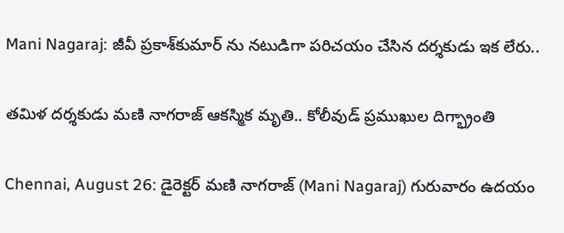Mani Nagaraj: జీవీ ప్రకాశ్‌కుమార్‌ ను నటుడిగా పరిచయం చేసిన దర్శకుడు ఇక లేరు..

తమిళ దర్శకుడు మణి నాగరాజ్‌ ఆకస్మిక మృతి.. కోలీవుడ్ ప్రముఖుల దిగ్భ్రాంతి

Chennai, August 26: డైరెక్టర్‌ మణి నాగరాజ్‌ (Mani Nagaraj) గురువారం ఉదయం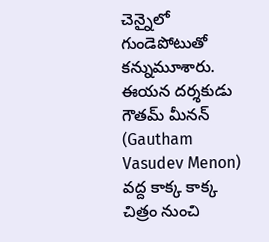చెన్నైలో గుండెపోటుతో కన్నుమూశారు. ఈయన దర్శకుడు గౌతమ్‌ మీనన్‌ (Gautham Vasudev Menon) వద్ద కాక్క కాక్క చిత్రం నుంచి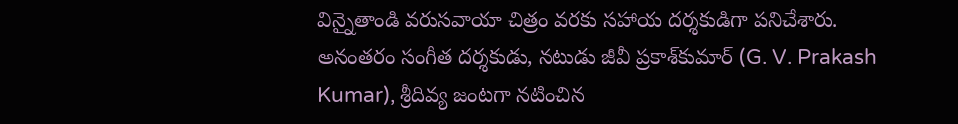విన్నైతాండి వరుసవాయా చిత్రం వరకు సహాయ దర్శకుడిగా పనిచేశారు. అనంతరం సంగీత దర్శకుడు, నటుడు జీవీ ప్రకాశ్‌కుమార్‌ (G. V. Prakash Kumar), శ్రీదివ్య జంటగా నటించిన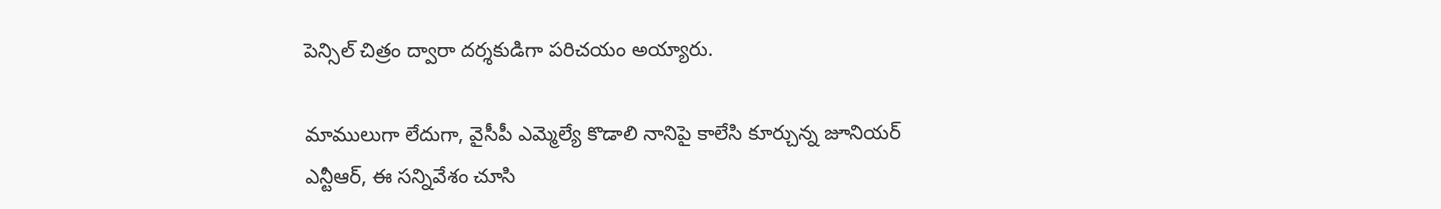పెన్సిల్‌ చిత్రం ద్వారా దర్శకుడిగా పరిచయం అయ్యారు.

మాములుగా లేదుగా, వైసీపీ ఎమ్మెల్యే కొడాలి నానిపై కాలేసి కూర్చున్న జూనియర్ ఎన్టీఆర్, ఈ సన్నివేశం చూసి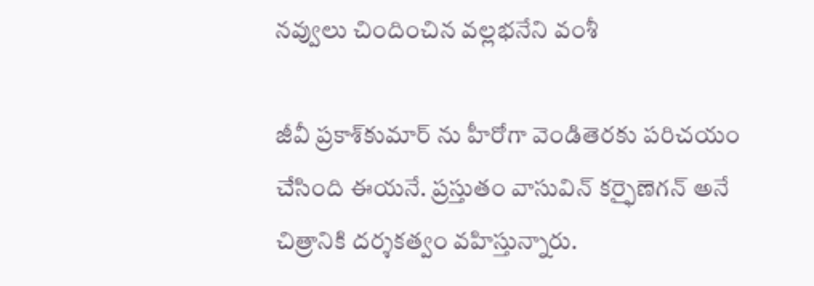నవ్వులు చిందించిన వల్లభనేని వంశీ

జీవీ ప్రకాశ్‌కుమార్‌ ను హీరోగా వెండితెరకు పరిచయం చేసింది ఈయనే. ప్రస్తుతం వాసువిన్‌ కర్ఫైణెగన్‌ అనే చిత్రానికి దర్శకత్వం వహిస్తున్నారు.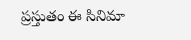ప్రస్తుతం ఈ సినిమా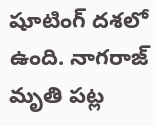షూటింగ్‌ దశలో ఉంది. నాగరాజ్‌ మృతి పట్ల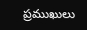ప్రముఖులు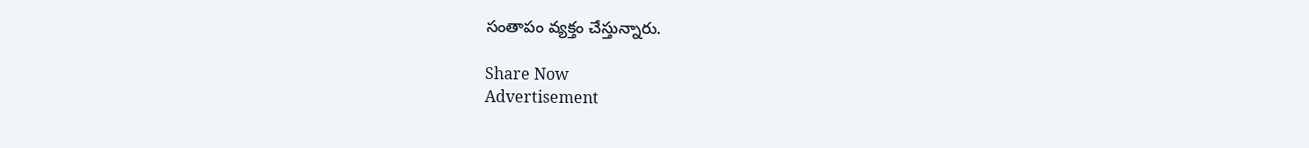సంతాపం వ్యక్తం చేస్తున్నారు.

Share Now
Advertisement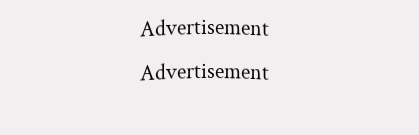Advertisement
Advertisement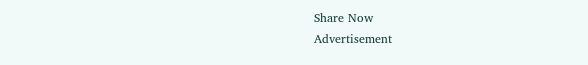Share Now
Advertisement